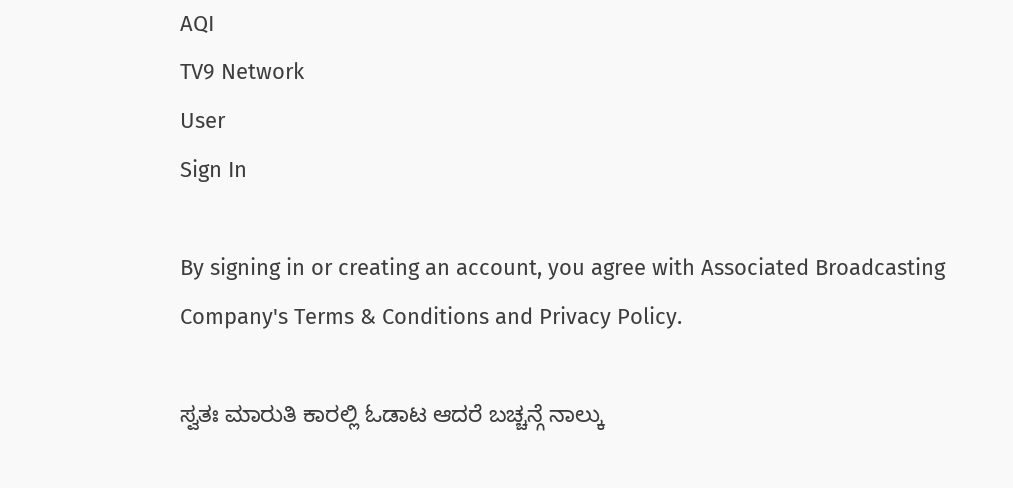AQI
TV9 Network
User
Sign In

By signing in or creating an account, you agree with Associated Broadcasting Company's Terms & Conditions and Privacy Policy.

ಸ್ವತಃ ಮಾರುತಿ ಕಾರಲ್ಲಿ ಓಡಾಟ ಆದರೆ ಬಚ್ಚನ್ಗೆ ನಾಲ್ಕು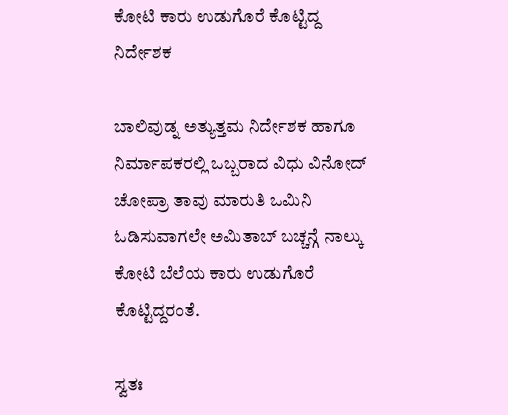ಕೋಟಿ ಕಾರು ಉಡುಗೊರೆ ಕೊಟ್ಟಿದ್ದ ನಿರ್ದೇಶಕ

ಬಾಲಿವುಡ್ನ ಅತ್ಯುತ್ತಮ ನಿರ್ದೇಶಕ ಹಾಗೂ ನಿರ್ಮಾಪಕರಲ್ಲಿ ಒಬ್ಬರಾದ ವಿಧು ವಿನೋದ್ ಚೋಪ್ರಾ ತಾವು ಮಾರುತಿ ಒಮಿನಿ ಓಡಿಸುವಾಗಲೇ ಅಮಿತಾಬ್ ಬಚ್ಚನ್ಗೆ ನಾಲ್ಕು ಕೋಟಿ ಬೆಲೆಯ ಕಾರು ಉಡುಗೊರೆ ಕೊಟ್ಟಿದ್ದರಂತೆ.

ಸ್ವತಃ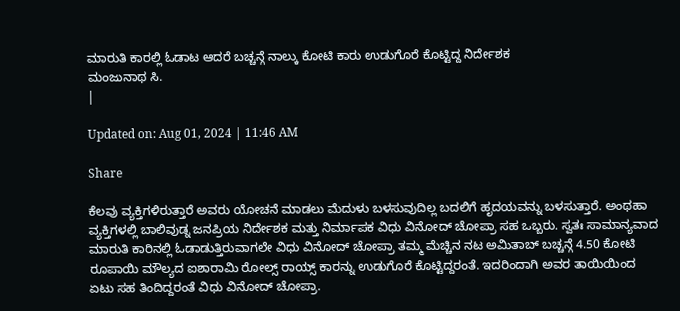ಮಾರುತಿ ಕಾರಲ್ಲಿ ಓಡಾಟ ಆದರೆ ಬಚ್ಚನ್ಗೆ ನಾಲ್ಕು ಕೋಟಿ ಕಾರು ಉಡುಗೊರೆ ಕೊಟ್ಟಿದ್ದ ನಿರ್ದೇಶಕ
ಮಂಜುನಾಥ ಸಿ.
|

Updated on: Aug 01, 2024 | 11:46 AM

Share

ಕೆಲವು ವ್ಯಕ್ತಿಗಳಿರುತ್ತಾರೆ ಅವರು ಯೋಚನೆ ಮಾಡಲು ಮೆದುಳು ಬಳಸುವುದಿಲ್ಲ ಬದಲಿಗೆ ಹೃದಯವನ್ನು ಬಳಸುತ್ತಾರೆ. ಅಂಥಹಾ ವ್ಯಕ್ತಿಗಳಲ್ಲಿ ಬಾಲಿವುಡ್ನ ಜನಪ್ರಿಯ ನಿರ್ದೇಶಕ ಮತ್ತು ನಿರ್ಮಾಪಕ ವಿಧು ವಿನೋದ್ ಚೋಪ್ರಾ ಸಹ ಒಬ್ಬರು. ಸ್ವತಃ ಸಾಮಾನ್ಯವಾದ ಮಾರುತಿ ಕಾರಿನಲ್ಲಿ ಓಡಾಡುತ್ತಿರುವಾಗಲೇ ವಿಧು ವಿನೋದ್ ಚೋಪ್ರಾ ತಮ್ಮ ಮೆಚ್ಚಿನ ನಟ ಅಮಿತಾಬ್ ಬಚ್ಚನ್ಗೆ 4.50 ಕೋಟಿ ರೂಪಾಯಿ ಮೌಲ್ಯದ ಐಶಾರಾಮಿ ರೋಲ್ಸ್ ರಾಯ್ಸ್ ಕಾರನ್ನು ಉಡುಗೊರೆ ಕೊಟ್ಟಿದ್ದರಂತೆ. ಇದರಿಂದಾಗಿ ಅವರ ತಾಯಿಯಿಂದ ಏಟು ಸಹ ತಿಂದಿದ್ದರಂತೆ ವಿಧು ವಿನೋದ್ ಚೋಪ್ರಾ.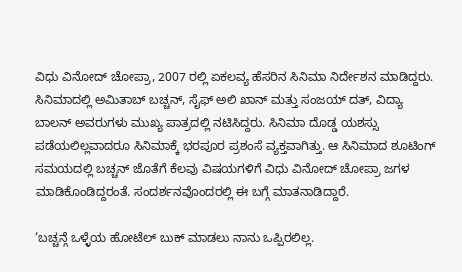ವಿಧು ವಿನೋದ್ ಚೋಪ್ರಾ, 2007 ರಲ್ಲಿ ಏಕಲವ್ಯ ಹೆಸರಿನ ಸಿನಿಮಾ ನಿರ್ದೇಶನ ಮಾಡಿದ್ದರು. ಸಿನಿಮಾದಲ್ಲಿ ಅಮಿತಾಬ್ ಬಚ್ಚನ್, ಸೈಫ್ ಅಲಿ ಖಾನ್ ಮತ್ತು ಸಂಜಯ್ ದತ್, ವಿದ್ಯಾ ಬಾಲನ್ ಅವರುಗಳು ಮುಖ್ಯ ಪಾತ್ರದಲ್ಲಿ ನಟಿಸಿದ್ದರು. ಸಿನಿಮಾ ದೊಡ್ಡ ಯಶಸ್ಸು ಪಡೆಯಲಿಲ್ಲವಾದರೂ ಸಿನಿಮಾಕ್ಕೆ ಭರಪೂರ ಪ್ರಶಂಸೆ ವ್ಯಕ್ತವಾಗಿತ್ತು. ಆ ಸಿನಿಮಾದ ಶೂಟಿಂಗ್ ಸಮಯದಲ್ಲಿ ಬಚ್ಚನ್ ಜೊತೆಗೆ ಕೆಲವು ವಿಷಯಗಳಿಗೆ ವಿಧು ವಿನೋದ್ ಚೋಪ್ರಾ ಜಗಳ ಮಾಡಿಕೊಂಡಿದ್ದರಂತೆ. ಸಂದರ್ಶನವೊಂದರಲ್ಲಿ ಈ ಬಗ್ಗೆ ಮಾತನಾಡಿದ್ದಾರೆ.

‘ಬಚ್ಚನ್ಗೆ ಒಳ್ಳೆಯ ಹೋಟೆಲ್ ಬುಕ್ ಮಾಡಲು ನಾನು ಒಪ್ಪಿರಲಿಲ್ಲ.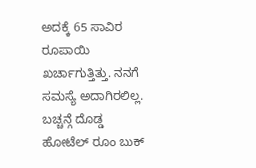ಅದಕ್ಕೆ 65 ಸಾವಿರ ರೂಪಾಯಿ ಖರ್ಚಾಗುತ್ತಿತ್ತು. ನನಗೆ ಸಮಸ್ಯೆ ಅದಾಗಿರಲಿಲ್ಲ. ಬಚ್ಚನ್ಗೆ ದೊಡ್ಡ ಹೋಟೆಲ್ ರೂಂ ಬುಕ್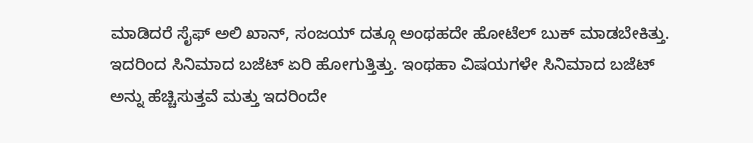ಮಾಡಿದರೆ ಸೈಫ್ ಅಲಿ ಖಾನ್, ಸಂಜಯ್ ದತ್ಗೂ ಅಂಥಹದೇ ಹೋಟೆಲ್ ಬುಕ್ ಮಾಡಬೇಕಿತ್ತು. ಇದರಿಂದ ಸಿನಿಮಾದ ಬಜೆಟ್ ಏರಿ ಹೋಗುತ್ತಿತ್ತು. ಇಂಥಹಾ ವಿಷಯಗಳೇ ಸಿನಿಮಾದ ಬಜೆಟ್ ಅನ್ನು ಹೆಚ್ಚಿಸುತ್ತವೆ ಮತ್ತು ಇದರಿಂದೇ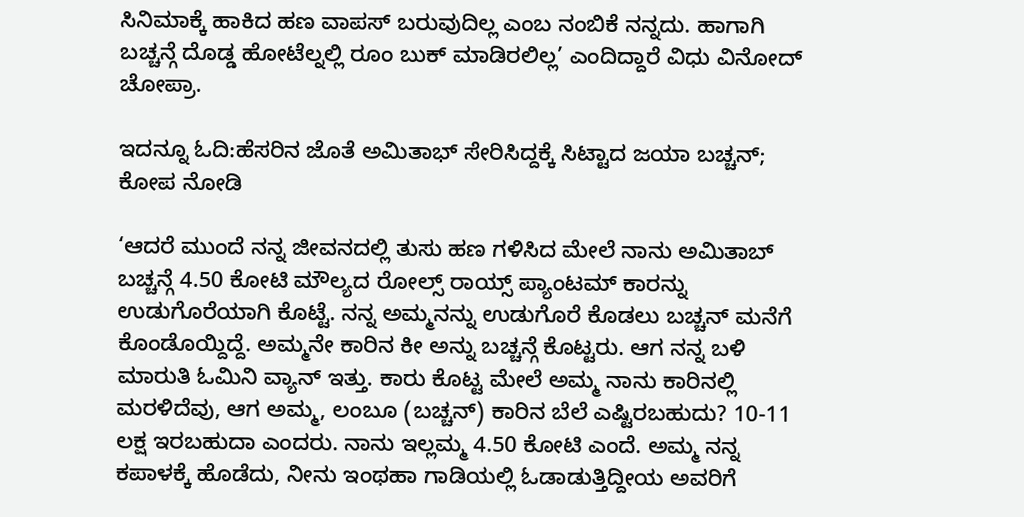ಸಿನಿಮಾಕ್ಕೆ ಹಾಕಿದ ಹಣ ವಾಪಸ್ ಬರುವುದಿಲ್ಲ ಎಂಬ ನಂಬಿಕೆ ನನ್ನದು. ಹಾಗಾಗಿ ಬಚ್ಚನ್ಗೆ ದೊಡ್ಡ ಹೋಟೆಲ್ನಲ್ಲಿ ರೂಂ ಬುಕ್ ಮಾಡಿರಲಿಲ್ಲ’ ಎಂದಿದ್ದಾರೆ ವಿಧು ವಿನೋದ್ ಚೋಪ್ರಾ.

ಇದನ್ನೂ ಓದಿ:ಹೆಸರಿನ ಜೊತೆ ಅಮಿತಾಭ್ ಸೇರಿಸಿದ್ದಕ್ಕೆ ಸಿಟ್ಟಾದ ಜಯಾ ಬಚ್ಚನ್; ಕೋಪ ನೋಡಿ

‘ಆದರೆ ಮುಂದೆ ನನ್ನ ಜೀವನದಲ್ಲಿ ತುಸು ಹಣ ಗಳಿಸಿದ ಮೇಲೆ ನಾನು ಅಮಿತಾಬ್ ಬಚ್ಚನ್ಗೆ 4.50 ಕೋಟಿ ಮೌಲ್ಯದ ರೋಲ್ಸ್ ರಾಯ್ಸ್ ಪ್ಯಾಂಟಮ್ ಕಾರನ್ನು ಉಡುಗೊರೆಯಾಗಿ ಕೊಟ್ಟೆ. ನನ್ನ ಅಮ್ಮನನ್ನು ಉಡುಗೊರೆ ಕೊಡಲು ಬಚ್ಚನ್ ಮನೆಗೆ ಕೊಂಡೊಯ್ದಿದ್ದೆ. ಅಮ್ಮನೇ ಕಾರಿನ ಕೀ ಅನ್ನು ಬಚ್ಚನ್ಗೆ ಕೊಟ್ಟರು. ಆಗ ನನ್ನ ಬಳಿ ಮಾರುತಿ ಓಮಿನಿ ವ್ಯಾನ್ ಇತ್ತು. ಕಾರು ಕೊಟ್ಟ ಮೇಲೆ ಅಮ್ಮ ನಾನು ಕಾರಿನಲ್ಲಿ ಮರಳಿದೆವು, ಆಗ ಅಮ್ಮ, ಲಂಬೂ (ಬಚ್ಚನ್) ಕಾರಿನ ಬೆಲೆ ಎಷ್ಟಿರಬಹುದು? 10-11 ಲಕ್ಷ ಇರಬಹುದಾ ಎಂದರು. ನಾನು ಇಲ್ಲಮ್ಮ 4.50 ಕೋಟಿ ಎಂದೆ. ಅಮ್ಮ ನನ್ನ ಕಪಾಳಕ್ಕೆ ಹೊಡೆದು, ನೀನು ಇಂಥಹಾ ಗಾಡಿಯಲ್ಲಿ ಓಡಾಡುತ್ತಿದ್ದೀಯ ಅವರಿಗೆ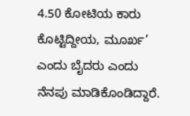4.50 ಕೋಟಿಯ ಕಾರು ಕೊಟ್ಟಿದ್ದೀಯ, ಮೂರ್ಖ’ ಎಂದು ಬೈದರು ಎಂದು ನೆನಪು ಮಾಡಿಕೊಂಡಿದ್ದಾರೆ.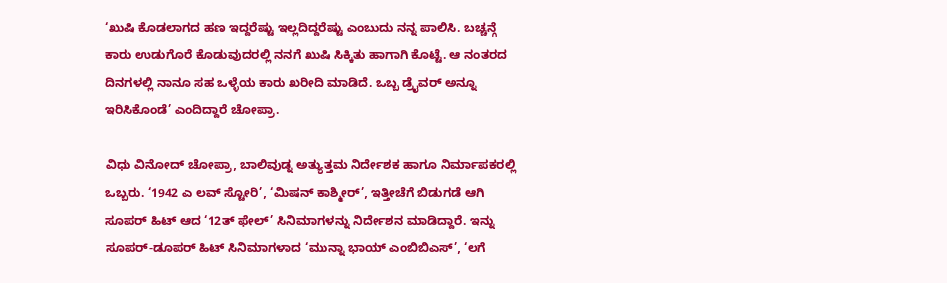‘ಖುಷಿ ಕೊಡಲಾಗದ ಹಣ ಇದ್ದರೆಷ್ಟು ಇಲ್ಲದಿದ್ದರೆಷ್ಟು ಎಂಬುದು ನನ್ನ ಪಾಲಿಸಿ. ಬಚ್ಚನ್ಗೆ ಕಾರು ಉಡುಗೊರೆ ಕೊಡುವುದರಲ್ಲಿ ನನಗೆ ಖುಷಿ ಸಿಕ್ಕಿತು ಹಾಗಾಗಿ ಕೊಟ್ಟೆ. ಆ ನಂತರದ ದಿನಗಳಲ್ಲಿ ನಾನೂ ಸಹ ಒಳ್ಳೆಯ ಕಾರು ಖರೀದಿ ಮಾಡಿದೆ. ಒಬ್ಬ ಡ್ರೈವರ್ ಅನ್ನೂ ಇರಿಸಿಕೊಂಡೆ’ ಎಂದಿದ್ದಾರೆ ಚೋಪ್ರಾ.

ವಿಧು ವಿನೋದ್ ಚೋಪ್ರಾ, ಬಾಲಿವುಡ್ನ ಅತ್ಯುತ್ತಮ ನಿರ್ದೇಶಕ ಹಾಗೂ ನಿರ್ಮಾಪಕರಲ್ಲಿ ಒಬ್ಬರು. ‘1942 ಎ ಲವ್ ಸ್ಟೋರಿ’, ‘ಮಿಷನ್ ಕಾಶ್ಮೀರ್’, ಇತ್ತೀಚೆಗೆ ಬಿಡುಗಡೆ ಆಗಿ ಸೂಪರ್ ಹಿಟ್ ಆದ ‘12ತ್ ಫೇಲ್’ ಸಿನಿಮಾಗಳನ್ನು ನಿರ್ದೇಶನ ಮಾಡಿದ್ದಾರೆ. ಇನ್ನು ಸೂಪರ್-ಡೂಪರ್ ಹಿಟ್ ಸಿನಿಮಾಗಳಾದ ‘ಮುನ್ನಾ ಭಾಯ್ ಎಂಬಿಬಿಎಸ್’, ‘ಲಗೆ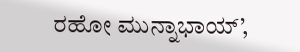ರಹೋ ಮುನ್ನಾಭಾಯ್’,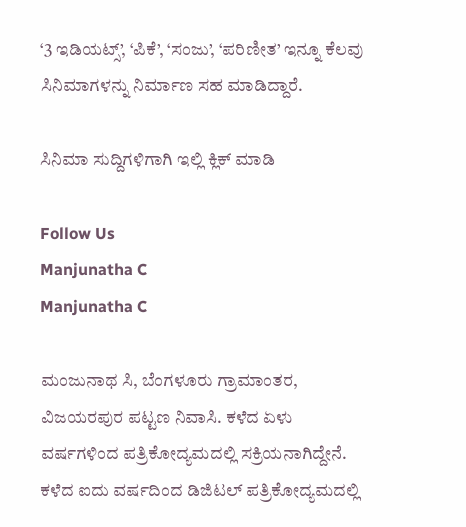‘3 ಇಡಿಯಟ್ಸ್’, ‘ಪಿಕೆ’, ‘ಸಂಜು’, ‘ಪರಿಣೀತ’ ಇನ್ನೂ ಕೆಲವು ಸಿನಿಮಾಗಳನ್ನು ನಿರ್ಮಾಣ ಸಹ ಮಾಡಿದ್ದಾರೆ.

ಸಿನಿಮಾ ಸುದ್ದಿಗಳಿಗಾಗಿ ಇಲ್ಲಿ ಕ್ಲಿಕ್ ಮಾಡಿ

Follow Us
Manjunatha C
Manjunatha C

ಮಂಜುನಾಥ ಸಿ, ಬೆಂಗಳೂರು ಗ್ರಾಮಾಂತರ, ವಿಜಯರಪುರ ಪಟ್ಟಣ ನಿವಾಸಿ. ಕಳೆದ ಏಳು ವರ್ಷಗಳಿಂದ ಪತ್ರಿಕೋದ್ಯಮದಲ್ಲಿ ಸಕ್ರಿಯನಾಗಿದ್ದೇನೆ. ಕಳೆದ ಐದು ವರ್ಷದಿಂದ ಡಿಜಿಟಲ್ ಪತ್ರಿಕೋದ್ಯಮದಲ್ಲಿ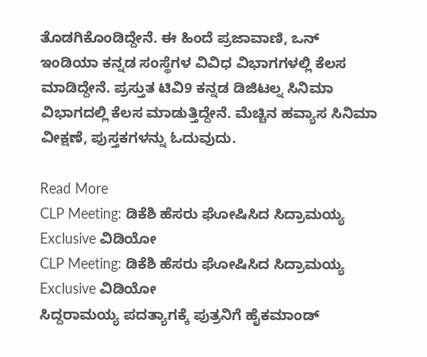ತೊಡಗಿಕೊಂಡಿದ್ದೇನೆ. ಈ ಹಿಂದೆ ಪ್ರಜಾವಾಣಿ, ಒನ್ ಇಂಡಿಯಾ ಕನ್ನಡ ಸಂಸ್ಥೆಗಳ ವಿವಿಧ ವಿಭಾಗಗಳಲ್ಲಿ ಕೆಲಸ ಮಾಡಿದ್ದೇನೆ. ಪ್ರಸ್ತುತ ಟಿವಿ9 ಕನ್ನಡ ಡಿಜಿಟಲ್ನ ಸಿನಿಮಾ ವಿಭಾಗದಲ್ಲಿ ಕೆಲಸ ಮಾಡುತ್ತಿದ್ದೇನೆ. ಮೆಚ್ಚಿನ ಹವ್ಯಾಸ ಸಿನಿಮಾ ವೀಕ್ಷಣೆ, ಪುಸ್ತಕಗಳನ್ನು ಓದುವುದು.

Read More
CLP Meeting: ಡಿಕೆಶಿ ಹೆಸರು ಘೋಷಿಸಿದ ಸಿದ್ರಾಮಯ್ಯ Exclusive ವಿಡಿಯೋ
CLP Meeting: ಡಿಕೆಶಿ ಹೆಸರು ಘೋಷಿಸಿದ ಸಿದ್ರಾಮಯ್ಯ Exclusive ವಿಡಿಯೋ
ಸಿದ್ದರಾಮಯ್ಯ ಪದತ್ಯಾಗಕ್ಕೆ ಪುತ್ರನಿಗೆ ಹೈಕಮಾಂಡ್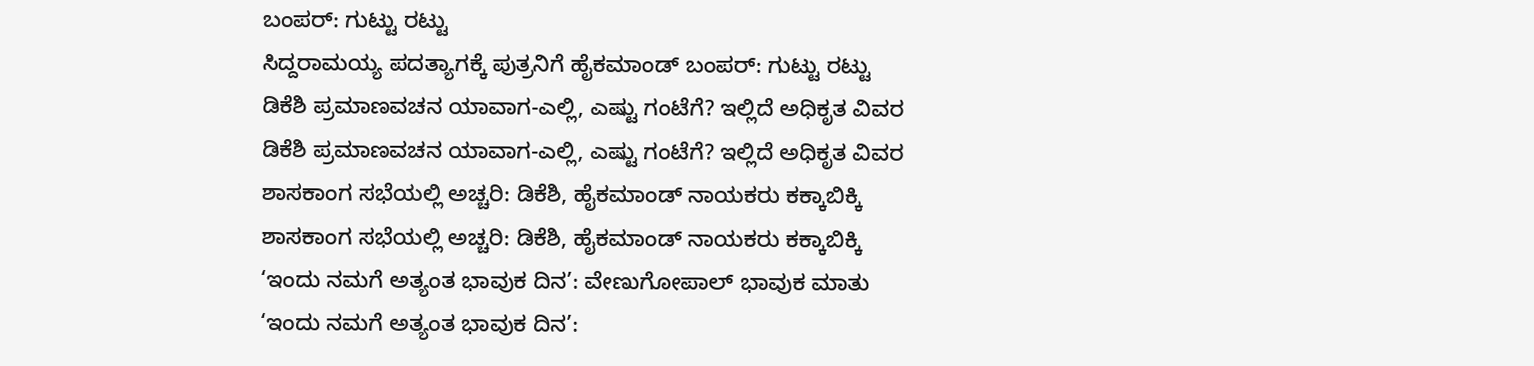ಬಂಪರ್: ಗುಟ್ಟು ರಟ್ಟು
ಸಿದ್ದರಾಮಯ್ಯ ಪದತ್ಯಾಗಕ್ಕೆ ಪುತ್ರನಿಗೆ ಹೈಕಮಾಂಡ್ ಬಂಪರ್: ಗುಟ್ಟು ರಟ್ಟು
ಡಿಕೆಶಿ ಪ್ರಮಾಣವಚನ ಯಾವಾಗ-ಎಲ್ಲಿ, ಎಷ್ಟು ಗಂಟೆಗೆ? ಇಲ್ಲಿದೆ ಅಧಿಕೃತ ವಿವರ
ಡಿಕೆಶಿ ಪ್ರಮಾಣವಚನ ಯಾವಾಗ-ಎಲ್ಲಿ, ಎಷ್ಟು ಗಂಟೆಗೆ? ಇಲ್ಲಿದೆ ಅಧಿಕೃತ ವಿವರ
ಶಾಸಕಾಂಗ ಸಭೆಯಲ್ಲಿ ಅಚ್ಚರಿ: ಡಿಕೆಶಿ, ಹೈಕಮಾಂಡ್ ನಾಯಕರು ಕಕ್ಕಾಬಿಕ್ಕಿ
ಶಾಸಕಾಂಗ ಸಭೆಯಲ್ಲಿ ಅಚ್ಚರಿ: ಡಿಕೆಶಿ, ಹೈಕಮಾಂಡ್ ನಾಯಕರು ಕಕ್ಕಾಬಿಕ್ಕಿ
‘ಇಂದು ನಮಗೆ ಅತ್ಯಂತ ಭಾವುಕ ದಿನ’: ವೇಣುಗೋಪಾಲ್ ಭಾವುಕ ಮಾತು
‘ಇಂದು ನಮಗೆ ಅತ್ಯಂತ ಭಾವುಕ ದಿನ’: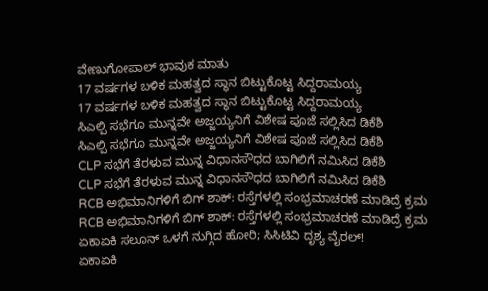ವೇಣುಗೋಪಾಲ್ ಭಾವುಕ ಮಾತು
17 ವರ್ಷಗಳ ಬಳಿಕ ಮಹತ್ವದ ಸ್ಥಾನ ಬಿಟ್ಟುಕೊಟ್ಟ ಸಿದ್ದರಾಮಯ್ಯ
17 ವರ್ಷಗಳ ಬಳಿಕ ಮಹತ್ವದ ಸ್ಥಾನ ಬಿಟ್ಟುಕೊಟ್ಟ ಸಿದ್ದರಾಮಯ್ಯ
ಸಿಎಲ್ಪಿ ಸಭೆಗೂ ಮುನ್ನವೇ ಅಜ್ಜಯ್ಯನಿಗೆ ವಿಶೇಷ ಪೂಜೆ ಸಲ್ಲಿಸಿದ ಡಿಕೆಶಿ
ಸಿಎಲ್ಪಿ ಸಭೆಗೂ ಮುನ್ನವೇ ಅಜ್ಜಯ್ಯನಿಗೆ ವಿಶೇಷ ಪೂಜೆ ಸಲ್ಲಿಸಿದ ಡಿಕೆಶಿ
CLP ಸಭೆಗೆ ತೆರಳುವ ಮುನ್ನ ವಿಧಾನಸೌಧದ ಬಾಗಿಲಿಗೆ ನಮಿಸಿದ ಡಿಕೆಶಿ
CLP ಸಭೆಗೆ ತೆರಳುವ ಮುನ್ನ ವಿಧಾನಸೌಧದ ಬಾಗಿಲಿಗೆ ನಮಿಸಿದ ಡಿಕೆಶಿ
RCB ಅಭಿಮಾನಿಗಳಿಗೆ ಬಿಗ್ ಶಾಕ್: ರಸ್ತೆಗಳಲ್ಲಿ ಸಂಭ್ರಮಾಚರಣೆ ಮಾಡಿದ್ರೆ ಕ್ರಮ
RCB ಅಭಿಮಾನಿಗಳಿಗೆ ಬಿಗ್ ಶಾಕ್: ರಸ್ತೆಗಳಲ್ಲಿ ಸಂಭ್ರಮಾಚರಣೆ ಮಾಡಿದ್ರೆ ಕ್ರಮ
ಏಕಾಏಕಿ ಸಲೂನ್ ಒಳಗೆ ನುಗ್ಗಿದ ಹೋರಿ; ಸಿಸಿಟಿವಿ ದೃಶ್ಯ ವೈರಲ್!
ಏಕಾಏಕಿ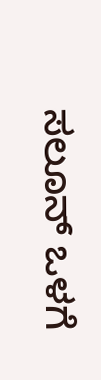ಸಲೂನ್ ಒಳಗೆ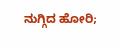ನುಗ್ಗಿದ ಹೋರಿ;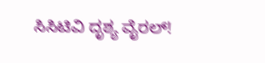ಸಿಸಿಟಿವಿ ದೃಶ್ಯ ವೈರಲ್!